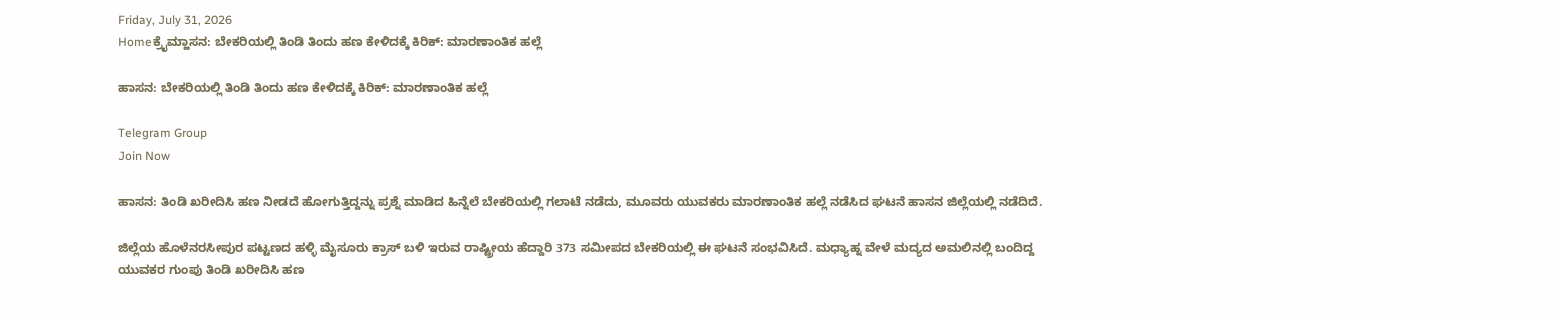Friday, July 31, 2026
Homeಕ್ರೈಮ್ಹಾಸನ: ಬೇಕರಿಯಲ್ಲಿ ತಿಂಡಿ ತಿಂದು ಹಣ ಕೇಳಿದಕ್ಕೆ ಕಿರಿಕ್: ಮಾರಣಾಂತಿಕ ಹಲ್ಲೆ

ಹಾಸನ: ಬೇಕರಿಯಲ್ಲಿ ತಿಂಡಿ ತಿಂದು ಹಣ ಕೇಳಿದಕ್ಕೆ ಕಿರಿಕ್: ಮಾರಣಾಂತಿಕ ಹಲ್ಲೆ

Telegram Group
Join Now

ಹಾಸನ: ತಿಂಡಿ ಖರೀದಿಸಿ ಹಣ ನೀಡದೆ ಹೋಗುತ್ತಿದ್ದನ್ನು ಪ್ರಶ್ನೆ ಮಾಡಿದ ಹಿನ್ನೆಲೆ ಬೇಕರಿಯಲ್ಲಿ ಗಲಾಟೆ ನಡೆದು, ಮೂವರು ಯುವಕರು ಮಾರಣಾಂತಿಕ ಹಲ್ಲೆ ನಡೆಸಿದ ಘಟನೆ ಹಾಸನ ಜಿಲ್ಲೆಯಲ್ಲಿ ನಡೆದಿದೆ.

ಜಿಲ್ಲೆಯ ಹೊಳೆನರಸೀಪುರ ಪಟ್ಟಣದ ಹಳ್ಳಿ ಮೈಸೂರು ಕ್ರಾಸ್ ಬಳಿ ಇರುವ ರಾಷ್ಟ್ರೀಯ ಹೆದ್ದಾರಿ 373 ಸಮೀಪದ ಬೇಕರಿಯಲ್ಲಿ ಈ ಘಟನೆ ಸಂಭವಿಸಿದೆ. ಮಧ್ಯಾಹ್ನ ವೇಳೆ ಮದ್ಯದ ಅಮಲಿನಲ್ಲಿ ಬಂದಿದ್ದ ಯುವಕರ ಗುಂಪು ತಿಂಡಿ ಖರೀದಿಸಿ ಹಣ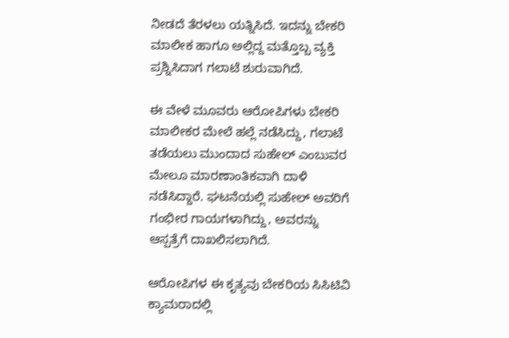ನೀಡದೆ ತೆರಳಲು ಯತ್ನಿಸಿದೆ. ಇದನ್ನು ಬೇಕರಿ ಮಾಲೀಕ ಹಾಗೂ ಅಲ್ಲಿದ್ದ ಮತ್ತೊಬ್ಬ ವ್ಯಕ್ತಿ ಪ್ರಶ್ನಿಸಿದಾಗ ಗಲಾಟೆ ಶುರುವಾಗಿದೆ.

ಈ ವೇಳೆ ಮೂವರು ಆರೋಪಿಗಳು ಬೇಕರಿ ಮಾಲೀಕರ ಮೇಲೆ ಹಲ್ಲೆ ನಡೆಸಿದ್ದು, ಗಲಾಟೆ ತಡೆಯಲು ಮುಂದಾದ ಸುಹೇಲ್ ಎಂಬುವರ ಮೇಲೂ ಮಾರಣಾಂತಿಕವಾಗಿ ದಾಳಿ ನಡೆಸಿದ್ದಾರೆ. ಘಟನೆಯಲ್ಲಿ ಸುಹೇಲ್ ಅವರಿಗೆ ಗಂಭೀರ ಗಾಯಗಳಾಗಿದ್ದು, ಅವರನ್ನು ಆಸ್ಪತ್ರೆಗೆ ದಾಖಲಿಸಲಾಗಿದೆ.

ಆರೋಪಿಗಳ ಈ ಕೃತ್ಯವು ಬೇಕರಿಯ ಸಿಸಿಟಿವಿ ಕ್ಯಾಮರಾದಲ್ಲಿ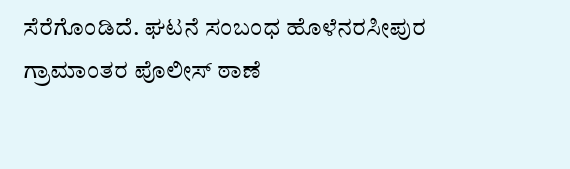ಸೆರೆಗೊಂಡಿದೆ. ಘಟನೆ ಸಂಬಂಧ ಹೊಳೆನರಸೀಪುರ ಗ್ರಾಮಾಂತರ ಪೊಲೀಸ್ ಠಾಣೆ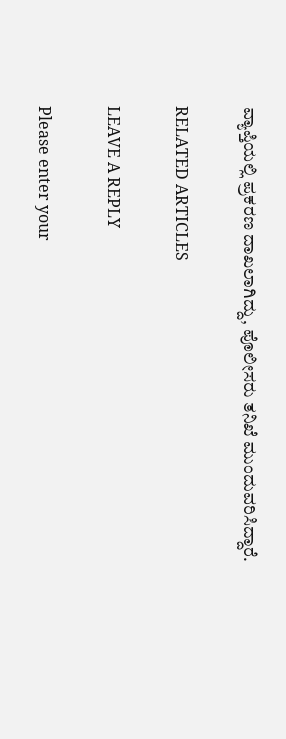ವ್ಯಾಪ್ತಿಯಲ್ಲಿ ಪ್ರಕರಣ ದಾಖಲಾಗಿದ್ದು, ಪೊಲೀಸರು ತನಿಖೆ ಮುಂದುವರಿಸಿದ್ದಾರೆ.

RELATED ARTICLES

LEAVE A REPLY

Please enter your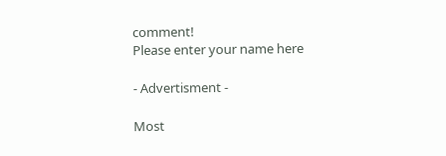comment!
Please enter your name here

- Advertisment -

Most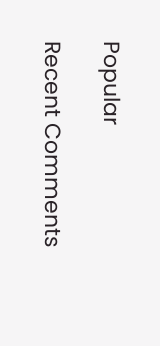Popular

Recent Comments